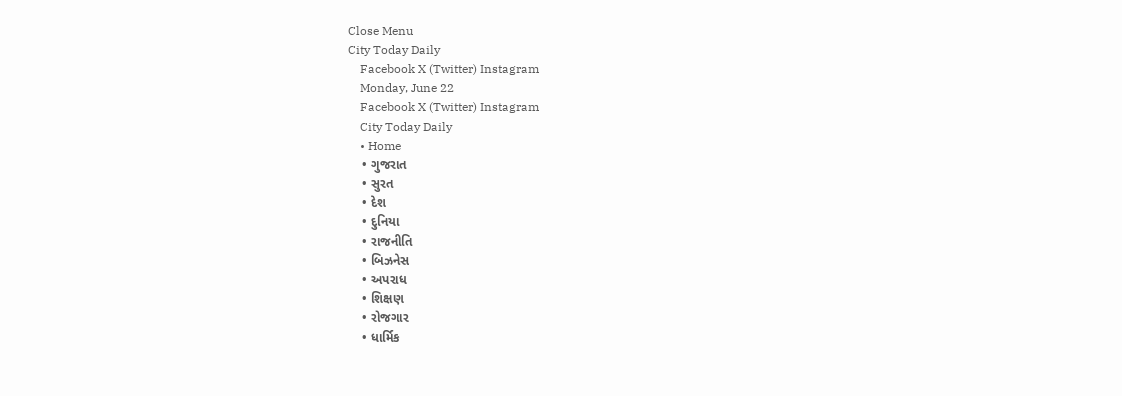Close Menu
City Today Daily
    Facebook X (Twitter) Instagram
    Monday, June 22
    Facebook X (Twitter) Instagram
    City Today Daily
    • Home
    • ગુજરાત
    • સુરત
    • દેશ
    • દુનિયા
    • રાજનીતિ
    • બિઝનેસ
    • અપરાધ
    • શિક્ષણ
    • રોજગાર
    • ધાર્મિક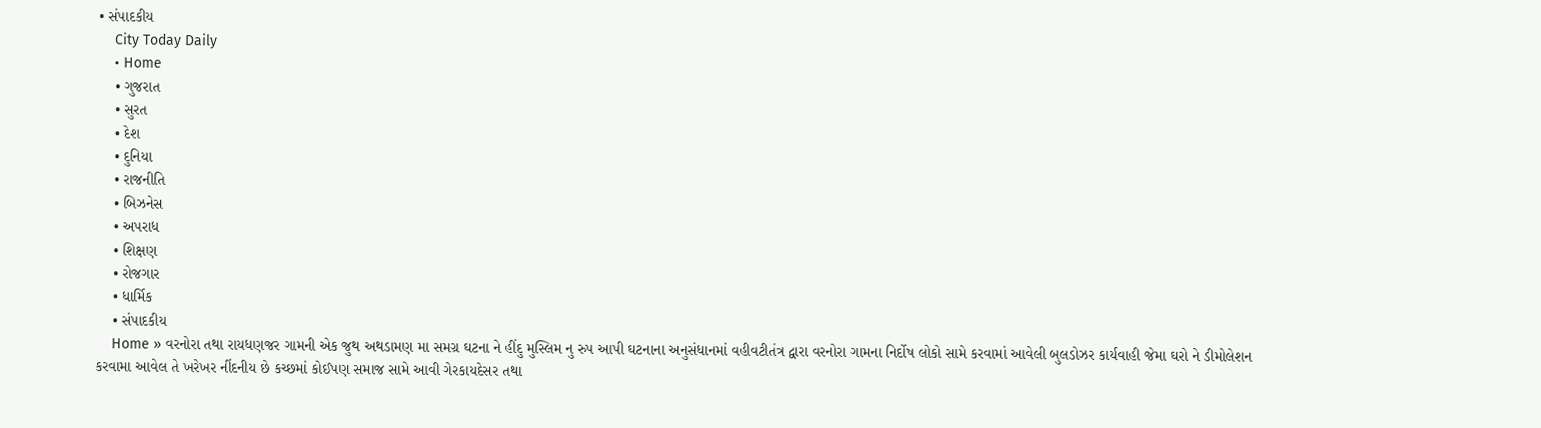• સંપાદકીય
    City Today Daily
    • Home
    • ગુજરાત
    • સુરત
    • દેશ
    • દુનિયા
    • રાજનીતિ
    • બિઝનેસ
    • અપરાધ
    • શિક્ષણ
    • રોજગાર
    • ધાર્મિક
    • સંપાદકીય
    Home » વરનોરા તથા રાયધણજર ગામની એક જુથ અથડામણ મા સમગ્ર ઘટના ને હીંદુ મુસ્લિમ નુ રુપ આપી ઘટનાના અનુસંધાનમાં વહીવટીતંત્ર દ્વારા વરનોરા ગામના નિર્દોષ લોકો સામે કરવામાં આવેલી બુલડોઝર કાર્યવાહી જેમા ઘરો ને ડીમોલેશન કરવામા આવેલ તે ખરેખર નીંદનીય છે કચ્છમાં કોઈપણ સમાજ સામે આવી ગેરકાયદેસર તથા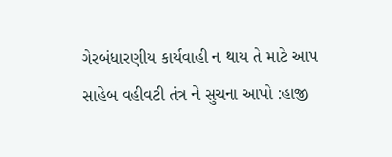ગેરબંધારણીય કાર્યવાહી ન થાય તે માટે આપ સાહેબ વહીવટી તંત્ર ને સુચના આપો :હાજી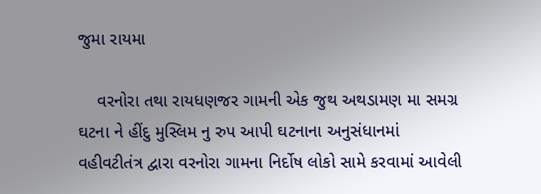જુમા રાયમા

    વરનોરા તથા રાયધણજર ગામની એક જુથ અથડામણ મા સમગ્ર ઘટના ને હીંદુ મુસ્લિમ નુ રુપ આપી ઘટનાના અનુસંધાનમાં વહીવટીતંત્ર દ્વારા વરનોરા ગામના નિર્દોષ લોકો સામે કરવામાં આવેલી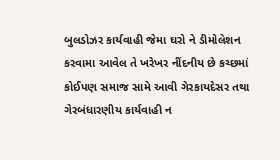બુલડોઝર કાર્યવાહી જેમા ઘરો ને ડીમોલેશન કરવામા આવેલ તે ખરેખર નીંદનીય છે કચ્છમાં કોઈપણ સમાજ સામે આવી ગેરકાયદેસર તથા ગેરબંધારણીય કાર્યવાહી ન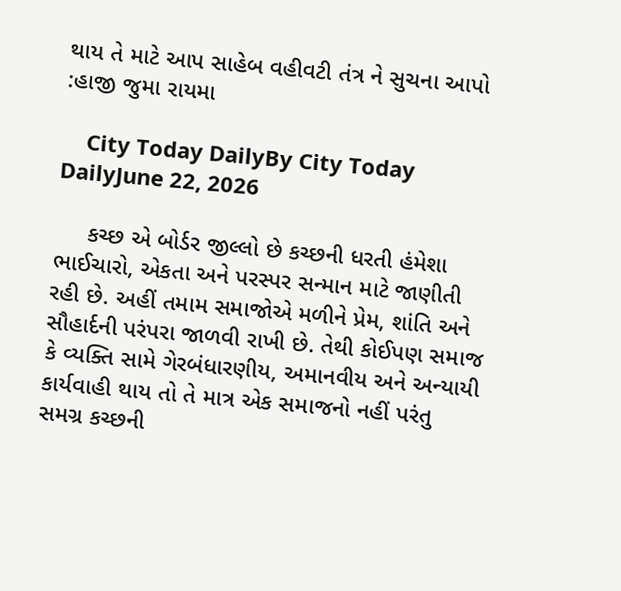થાય તે માટે આપ સાહેબ વહીવટી તંત્ર ને સુચના આપો :હાજી જુમા રાયમા

    City Today DailyBy City Today DailyJune 22, 2026

     કચ્છ એ બોર્ડર જીલ્લો છે કચ્છની ધરતી હંમેશા ભાઈચારો, એકતા અને પરસ્પર સન્માન માટે જાણીતી રહી છે. અહીં તમામ સમાજોએ મળીને પ્રેમ, શાંતિ અને સૌહાર્દની પરંપરા જાળવી રાખી છે. તેથી કોઈપણ સમાજ કે વ્યક્તિ સામે ગેરબંધારણીય, અમાનવીય અને અન્યાયી કાર્યવાહી થાય તો તે માત્ર એક સમાજનો નહીં પરંતુ સમગ્ર કચ્છની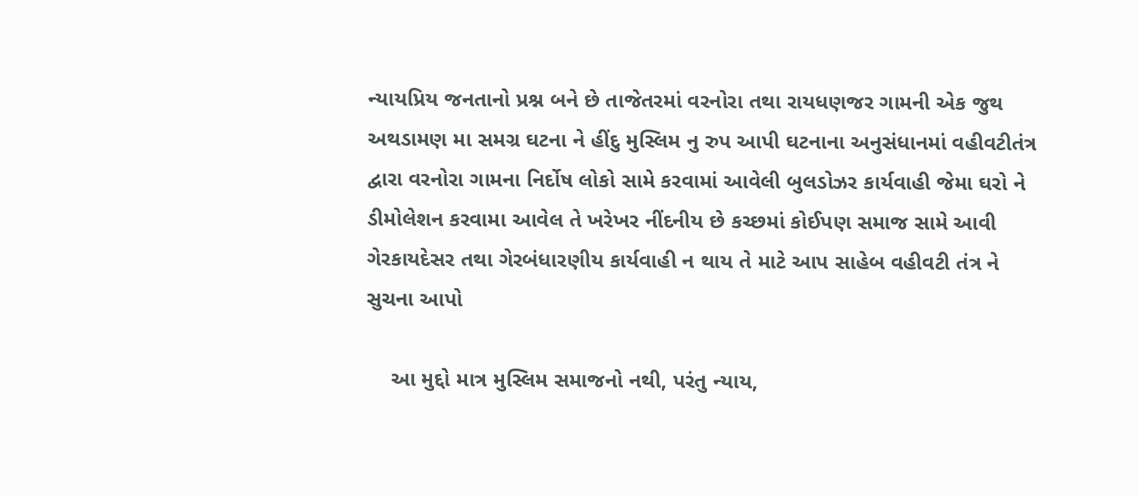ન્યાયપ્રિય જનતાનો પ્રશ્ન બને છે તાજેતરમાં વરનોરા તથા રાયધણજર ગામની એક જુથ અથડામણ મા સમગ્ર ઘટના ને હીંદુ મુસ્લિમ નુ રુપ આપી ઘટનાના અનુસંધાનમાં વહીવટીતંત્ર દ્વારા વરનોરા ગામના નિર્દોષ લોકો સામે કરવામાં આવેલી બુલડોઝર કાર્યવાહી જેમા ઘરો ને ડીમોલેશન કરવામા આવેલ તે ખરેખર નીંદનીય છે કચ્છમાં કોઈપણ સમાજ સામે આવી ગેરકાયદેસર તથા ગેરબંધારણીય કાર્યવાહી ન થાય તે માટે આપ સાહેબ વહીવટી તંત્ર ને સુચના આપો

    આ મુદ્દો માત્ર મુસ્લિમ સમાજનો નથી, પરંતુ ન્યાય,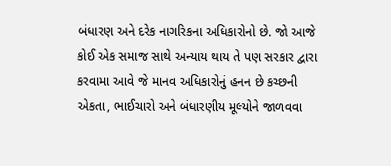બંધારણ અને દરેક નાગરિકના અધિકારોનો છે. જો આજે કોઈ એક સમાજ સાથે અન્યાય થાય તે પણ સરકાર દ્વારા કરવામા આવે જે માનવ અધિકારોનું હનન છે કચ્છની એકતા, ભાઈચારો અને બંધારણીય મૂલ્યોને જાળવવા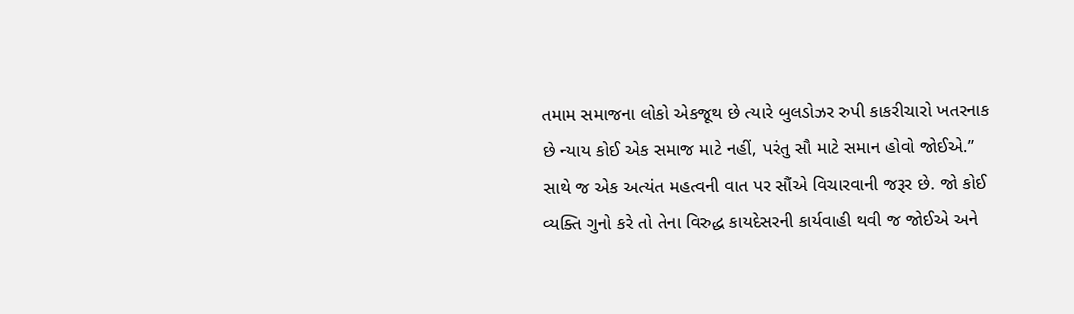તમામ સમાજના લોકો એકજૂથ છે ત્યારે બુલડોઝર રુપી કાકરીચારો ખતરનાક છે ન્યાય કોઈ એક સમાજ માટે નહીં, પરંતુ સૌ માટે સમાન હોવો જોઈએ.” સાથે જ એક અત્યંત મહત્વની વાત પર સૌંએ વિચારવાની જરૂર છે. જો કોઈ વ્યક્તિ ગુનો કરે તો તેના વિરુદ્ધ કાયદેસરની કાર્યવાહી થવી જ જોઈએ અને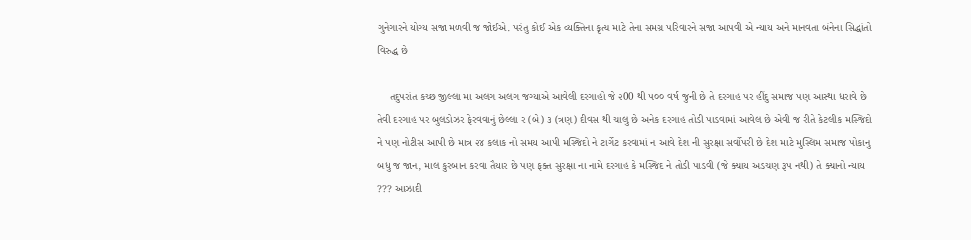ગુનેગારને યોગ્ય સજા મળવી જ જોઈએ. પરંતુ કોઈ એક વ્યક્તિના કૃત્ય માટે તેના સમગ્ર પરિવારને સજા આપવી એ ન્યાય અને માનવતા બંનેના સિદ્ધાંતો વિરુદ્ધ છે

    તદુપરાંત કચ્છ જીલ્લા મા અલગ અલગ જગ્યાએ આવેલી દરગાહો જે ૨00 થી ૫૦૦ વર્ષ જુની છે તે દરગાહ પર હીંદુ સમાજ પણ આસ્થા ધરાવે છે તેવી દરગાહ પર બુલડોઝર ફેરવવાનું છેલ્લા ર (બે) ૩ (ત્રણ) દીવસ થી ચાલુ છે અનેક દરગાહ તોડી પાડવામાં આવેલ છે એવી જ રીતે કેટલીક મસ્જિદો ને પણ નોટીસ આપી છે માત્ર ૨૪ કલાક નો સમય આપી મસ્જિદો ને ટાર્ગેટ કરવામાં ન આવે દેશ ની સુરક્ષા સર્વોપરી છે દેશ માટે મુસ્લિમ સમાજ પોકાનુ બધુ જ જાન, માલ કુરબાન કરવા તૈયાર છે પણ ફક્ત સુરક્ષા ના નામે દરગાહ કે મસ્જિદ ને તોડી પાડવી (જે ક્યાય અડચણ રૂપ નથી) તે ક્યાનો ન્યાય ??? આઝાદી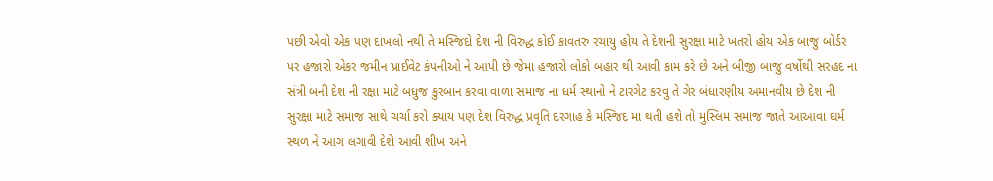પછી એવો એક પણ દાખલો નથી તે મસ્જિદો દેશ ની વિરુદ્ધ કોઈ કાવતરુ રચાયુ હોય તે દેશની સુરક્ષા માટે ખતરો હોય એક બાજુ બોર્ડર પર હજારો એકર જમીન પ્રાઈવેટ કંપનીઓ ને આપી છે જેમા હજારો લોકો બહાર થી આવી કામ કરે છે અને બીજી બાજુ વર્ષોથી સરહદ ના સંત્રી બની દેશ ની રક્ષા માટે બધુજ કુરબાન કરવા વાળા સમાજ ના ધર્મ સ્થાનો ને ટારગેટ કરવુ તે ગેર બંધારણીય અમાનવીય છે દેશ ની સુરક્ષા માટે સમાજ સાથે ચર્ચા કરો ક્યાય પણ દેશ વિરુદ્ધ પ્રવૃતિ દરગાહ કે મસ્જિદ મા થતી હશે તો મુસ્લિમ સમાજ જાતે આઆવા ઘર્મ સ્થળ ને આગ લગાવી દેશે આવી શીખ અને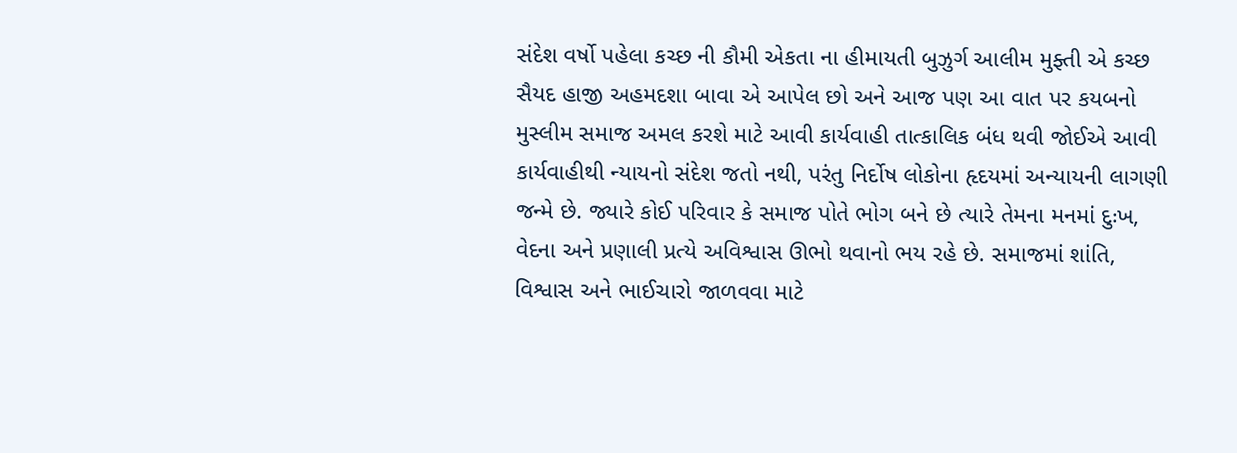સંદેશ વર્ષો પહેલા કચ્છ ની કૌમી એકતા ના હીમાયતી બુઝુર્ગ આલીમ મુફ્તી એ કચ્છ સૈયદ હાજી અહમદશા બાવા એ આપેલ છો અને આજ પણ આ વાત પર કયબનો મુસ્લીમ સમાજ અમલ કરશે માટે આવી કાર્યવાહી તાત્કાલિક બંધ થવી જોઈએ આવી કાર્યવાહીથી ન્યાયનો સંદેશ જતો નથી, પરંતુ નિર્દોષ લોકોના હૃદયમાં અન્યાયની લાગણી જન્મે છે. જ્યારે કોઈ પરિવાર કે સમાજ પોતે ભોગ બને છે ત્યારે તેમના મનમાં દુઃખ, વેદના અને પ્રણાલી પ્રત્યે અવિશ્વાસ ઊભો થવાનો ભય રહે છે. સમાજમાં શાંતિ, વિશ્વાસ અને ભાઈચારો જાળવવા માટે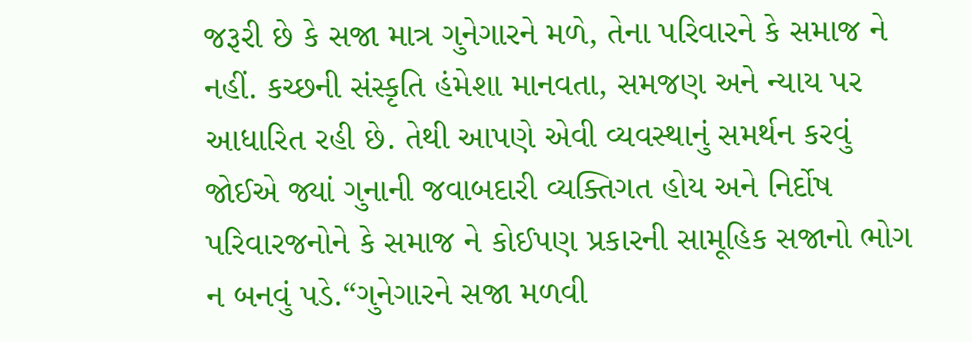જરૂરી છે કે સજા માત્ર ગુનેગારને મળે, તેના પરિવારને કે સમાજ ને નહીં. કચ્છની સંસ્કૃતિ હંમેશા માનવતા, સમજણ અને ન્યાય પર આધારિત રહી છે. તેથી આપણે એવી વ્યવસ્થાનું સમર્થન કરવું જોઈએ જ્યાં ગુનાની જવાબદારી વ્યક્તિગત હોય અને નિર્દોષ પરિવારજનોને કે સમાજ ને કોઈપણ પ્રકારની સામૂહિક સજાનો ભોગ ન બનવું પડે.“ગુનેગારને સજા મળવી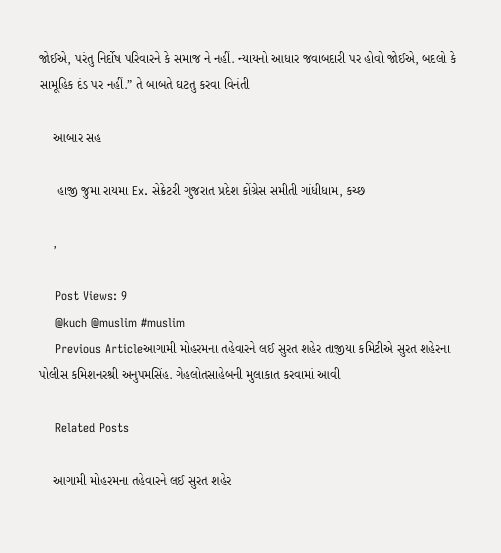જોઈએ, પરંતુ નિર્દોષ પરિવારને કે સમાજ ને નહીં. ન્યાયનો આધાર જવાબદારી પર હોવો જોઈએ, બદલો કે સામૂહિક દંડ પર નહીં.” તે બાબતે ઘટતુ કરવા વિનંતી

    આબાર સહ

     હાજી જુમા રાયમા Ex. સેક્રેટરી ગુજરાત પ્રદેશ કોંગ્રેસ સમીતી ગાંધીધામ, કચ્છ

    ,

    Post Views: 9
    @kuch @muslim #muslim
    Previous Articleઆગામી મોહરમના તહેવારને લઈ સુરત શહેર તાજીયા કમિટીએ સુરત શહેરના પોલીસ કમિશનરશ્રી અનુપમસિંહ. ગેહલોતસાહેબની મુલાકાત કરવામાં આવી

    Related Posts

    આગામી મોહરમના તહેવારને લઈ સુરત શહેર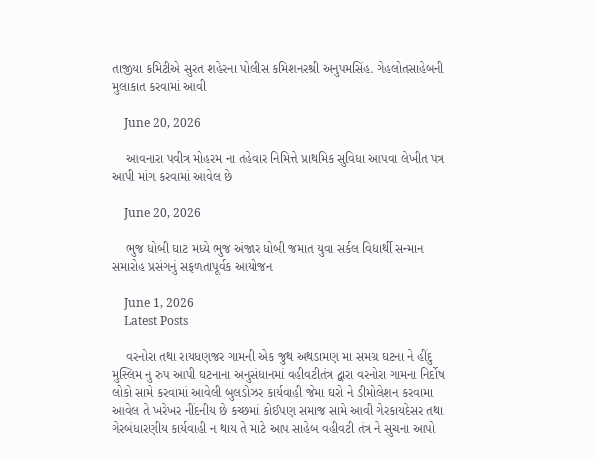તાજીયા કમિટીએ સુરત શહેરના પોલીસ કમિશનરશ્રી અનુપમસિંહ. ગેહલોતસાહેબની મુલાકાત કરવામાં આવી

    June 20, 2026

    આવનારા પવીત્ર મોહરમ ના તહેવાર નિમિત્તે પ્રાથમિક સુવિધા આપવા લેખીત પત્ર આપી માંગ કરવામાં આવેલ છે

    June 20, 2026

    ભુજ ધોબી ઘાટ મધ્યે ભુજ અંજાર ધોબી જમાત યુવા સર્કલ વિદ્યાર્થી સન્માન સમારોહ પ્રસંગનું સફળતાપૂર્વક આયોજન

    June 1, 2026
    Latest Posts

    વરનોરા તથા રાયધણજર ગામની એક જુથ અથડામણ મા સમગ્ર ઘટના ને હીંદુ મુસ્લિમ નુ રુપ આપી ઘટનાના અનુસંધાનમાં વહીવટીતંત્ર દ્વારા વરનોરા ગામના નિર્દોષ લોકો સામે કરવામાં આવેલી બુલડોઝર કાર્યવાહી જેમા ઘરો ને ડીમોલેશન કરવામા આવેલ તે ખરેખર નીંદનીય છે કચ્છમાં કોઈપણ સમાજ સામે આવી ગેરકાયદેસર તથા ગેરબંધારણીય કાર્યવાહી ન થાય તે માટે આપ સાહેબ વહીવટી તંત્ર ને સુચના આપો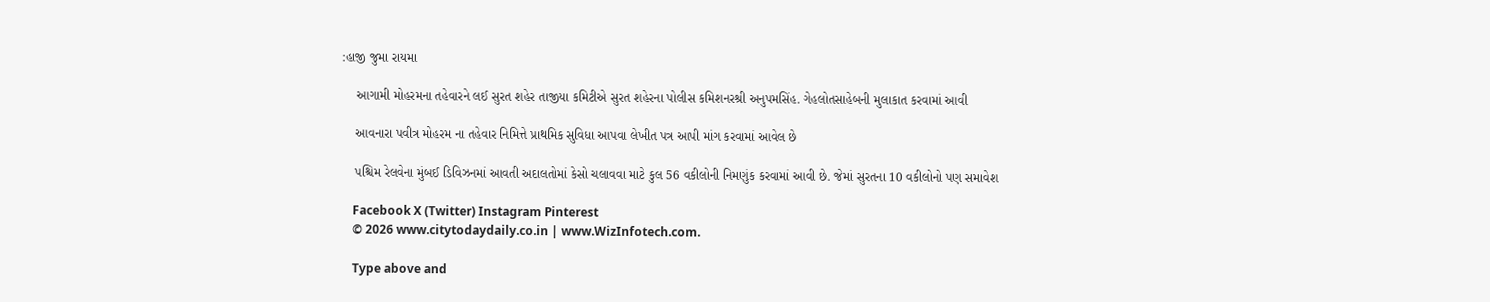:હાજી જુમા રાયમા

    આગામી મોહરમના તહેવારને લઈ સુરત શહેર તાજીયા કમિટીએ સુરત શહેરના પોલીસ કમિશનરશ્રી અનુપમસિંહ. ગેહલોતસાહેબની મુલાકાત કરવામાં આવી

    આવનારા પવીત્ર મોહરમ ના તહેવાર નિમિત્તે પ્રાથમિક સુવિધા આપવા લેખીત પત્ર આપી માંગ કરવામાં આવેલ છે

    પશ્ચિમ રેલવેના મુંબઈ ડિવિઝનમાં આવતી અદાલતોમાં કેસો ચલાવવા માટે કુલ 56 વકીલોની નિમણુંક કરવામાં આવી છે. જેમાં સુરતના 10 વકીલોનો પણ સમાવેશ

    Facebook X (Twitter) Instagram Pinterest
    © 2026 www.citytodaydaily.co.in | www.WizInfotech.com.

    Type above and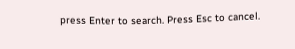press Enter to search. Press Esc to cancel.